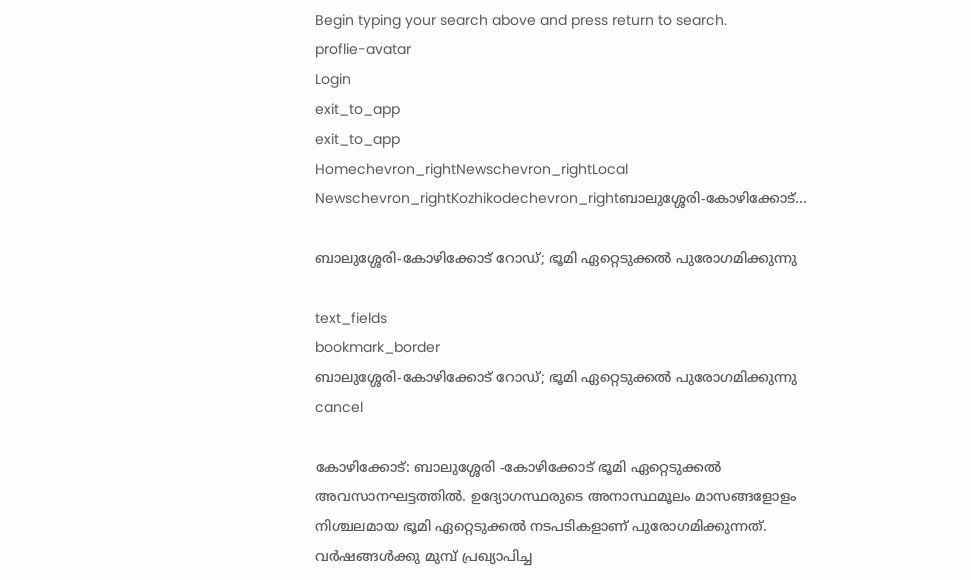Begin typing your search above and press return to search.
proflie-avatar
Login
exit_to_app
exit_to_app
Homechevron_rightNewschevron_rightLocal Newschevron_rightKozhikodechevron_rightബാലുശ്ശേരി-കോഴിക്കോട്...

ബാലുശ്ശേരി-കോഴിക്കോട് റോഡ്; ഭൂമി ഏറ്റെടുക്കൽ പുരോഗമിക്കുന്നു

text_fields
bookmark_border
ബാലുശ്ശേരി-കോഴിക്കോട് റോഡ്; ഭൂമി ഏറ്റെടുക്കൽ പുരോഗമിക്കുന്നു
cancel

കോഴിക്കോട്: ബാലുശ്ശേരി -കോഴിക്കോട് ഭൂമി ഏറ്റെടുക്കൽ അവസാനഘട്ടത്തിൽ. ഉദ്യോഗസ്ഥരുടെ അനാസ്ഥമൂലം മാസങ്ങളോളം നിശ്ചലമായ ഭൂമി ഏറ്റെടുക്കൽ നടപടികളാണ് പുരോഗമിക്കുന്നത്. വർഷങ്ങൾക്കു മുമ്പ് പ്രഖ്യാപിച്ച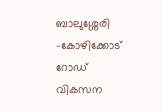ബാലുശ്ശേരി -കോഴിക്കോട് റോഡ് വികസന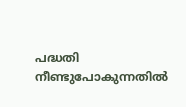പദ്ധതി നീണ്ടുപോകുന്നതിൽ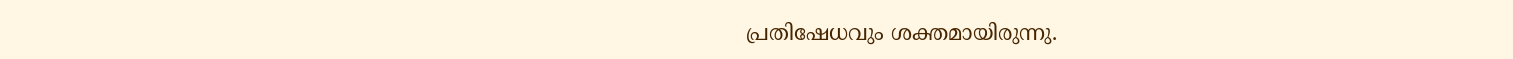പ്രതിഷേധവും ശക്തമായിരുന്നു.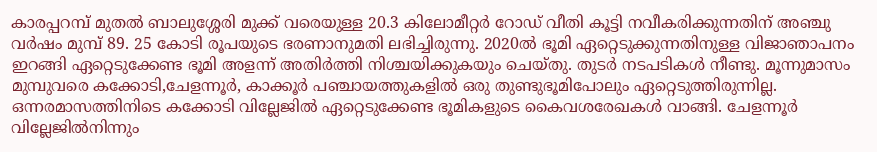കാരപ്പറമ്പ് മുതൽ ബാലുശ്ശേരി മുക്ക് വരെയുള്ള 20.3 കിലോമീറ്റർ റോഡ് വീതി കൂട്ടി നവീകരിക്കുന്നതിന് അഞ്ചു വർഷം മുമ്പ് 89. 25 കോടി രൂപയുടെ ഭരണാനുമതി ലഭിച്ചിരുന്നു. 2020ൽ ഭൂമി ഏറ്റെടുക്കുന്നതിനുള്ള വിജാഞാപനം ഇറങ്ങി ഏറ്റെടുക്കേണ്ട ഭൂമി അളന്ന് അതിർത്തി നിശ്ചയിക്കുകയും ചെയ്തു. തുടർ നടപടികൾ നീണ്ടു. മൂന്നുമാസം മുമ്പുവരെ കക്കോടി,ചേളന്നൂർ, കാക്കൂർ പഞ്ചായത്തുകളിൽ ഒരു തുണ്ടുഭൂമിപോലും ഏറ്റെടുത്തിരുന്നില്ല. ഒന്നരമാസത്തിനിടെ കക്കോടി വില്ലേജിൽ ഏറ്റെടുക്കേണ്ട ഭൂമികളുടെ കൈവശരേഖകൾ വാങ്ങി. ചേളന്നൂർ വില്ലേജിൽനിന്നും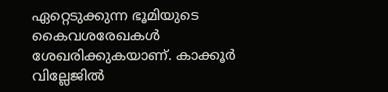ഏറ്റെടുക്കുന്ന ഭൂമിയുടെ കൈവശരേഖകൾ ശേഖരിക്കുകയാണ്. കാക്കൂർ വില്ലേജിൽ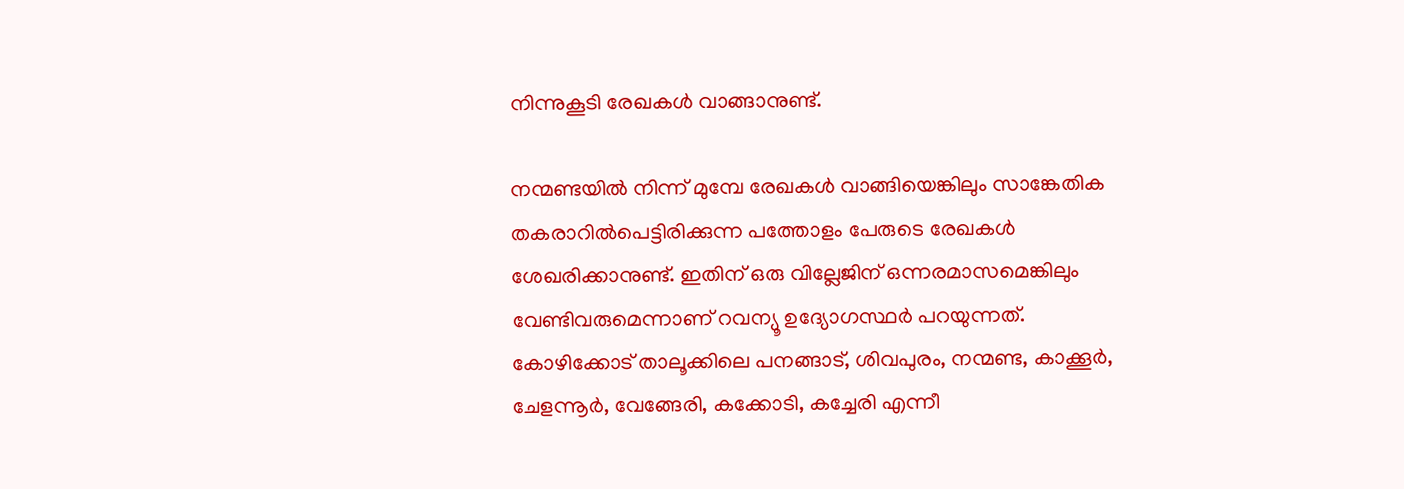നിന്നുകൂടി രേഖകൾ വാങ്ങാനുണ്ട്.

നന്മണ്ടയിൽ നിന്ന് മുമ്പേ രേഖകൾ വാങ്ങിയെങ്കിലും സാങ്കേതിക തകരാറിൽപെട്ടിരിക്കുന്ന പത്തോളം പേരുടെ രേഖകൾ ശേഖരിക്കാനുണ്ട്. ഇതിന് ഒരു വില്ലേജിന് ഒന്നരമാസമെങ്കിലും വേണ്ടിവരുമെന്നാണ് റവന്യൂ ഉദ്യോഗസ്ഥർ പറയുന്നത്. കോഴിക്കോട് താലൂക്കിലെ പനങ്ങാട്, ശിവപുരം, നന്മണ്ട, കാക്കൂർ, ചേളന്നൂർ, വേങ്ങേരി, കക്കോടി, കച്ചേരി എന്നീ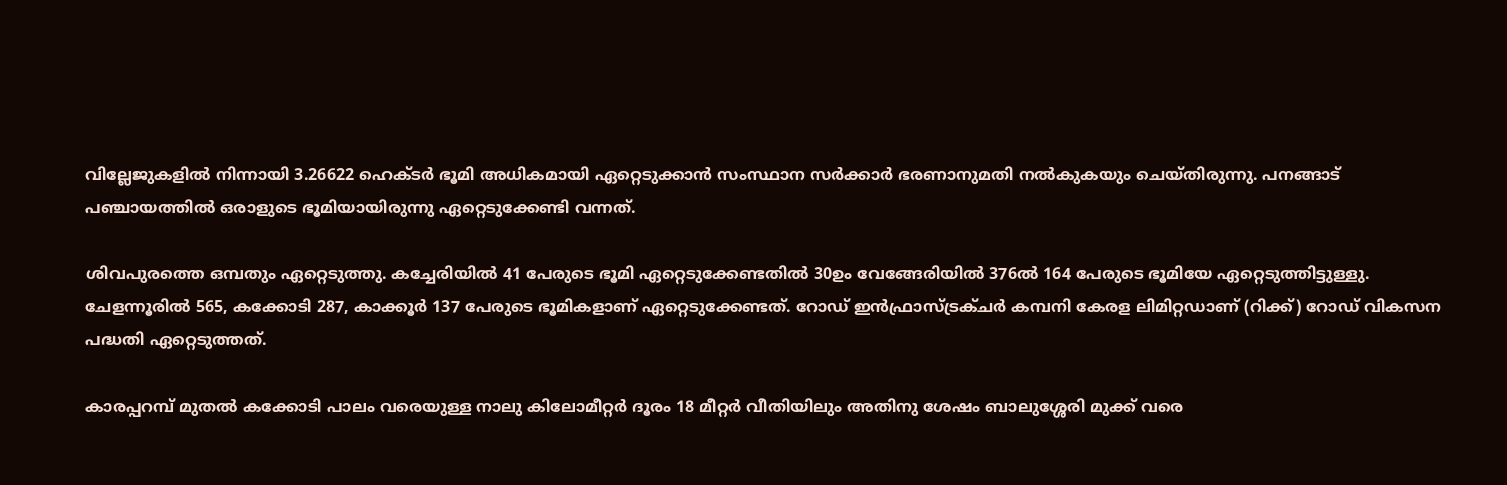വില്ലേജുകളിൽ നിന്നായി 3.26622 ഹെക്ടർ ഭൂമി അധികമായി ഏറ്റെടുക്കാൻ സംസ്ഥാന സർക്കാർ ഭരണാനുമതി നൽകുകയും ചെയ്തിരുന്നു. പനങ്ങാട് പഞ്ചായത്തിൽ ഒരാളുടെ ഭൂമിയായിരുന്നു ഏറ്റെടുക്കേണ്ടി വന്നത്.

ശിവപുരത്തെ ഒമ്പതും ഏറ്റെടുത്തു. കച്ചേരിയിൽ 41 പേരുടെ ഭൂമി ഏറ്റെടുക്കേണ്ടതിൽ 30ഉം വേങ്ങേരിയിൽ 376ൽ 164 പേരുടെ ഭൂമിയേ ഏറ്റെടുത്തിട്ടുള്ളു. ചേളന്നൂരിൽ 565, കക്കോടി 287, കാക്കൂർ 137 പേരുടെ ഭൂമികളാണ് ഏറ്റെടുക്കേണ്ടത്. റോഡ് ഇൻഫ്രാസ്ട്രക്ചർ കമ്പനി കേരള ലിമിറ്റഡാണ് (റിക്ക്) റോഡ് വികസന പദ്ധതി ഏറ്റെടുത്തത്.

കാരപ്പറമ്പ് മുതൽ കക്കോടി പാലം വരെയുള്ള നാലു കിലോമീറ്റർ ദൂരം 18 മീറ്റർ വീതിയിലും അതിനു ശേഷം ബാലുശ്ശേരി മുക്ക് വരെ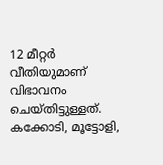12 മീറ്റർ വീതിയുമാണ് വിഭാവനം ചെയ്തിട്ടുള്ളത്. കക്കോടി, മൂട്ടോളി,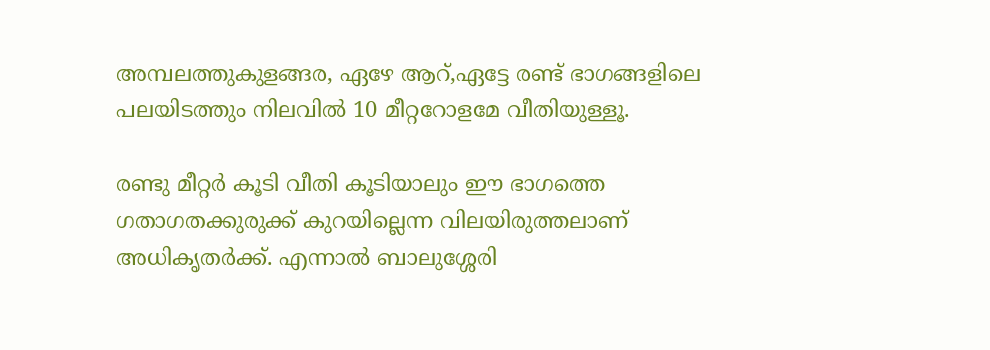അമ്പലത്തുകുളങ്ങര, ഏഴേ ആറ്,ഏട്ടേ രണ്ട് ഭാഗങ്ങളിലെ പലയിടത്തും നിലവിൽ 10 മീറ്ററോളമേ വീതിയുള്ളൂ.

രണ്ടു മീറ്റർ കൂടി വീതി കൂടിയാലും ഈ ഭാഗത്തെ ഗതാഗതക്കുരുക്ക് കുറയില്ലെന്ന വിലയിരുത്തലാണ് അധികൃതർക്ക്. എന്നാൽ ബാലുശ്ശേരി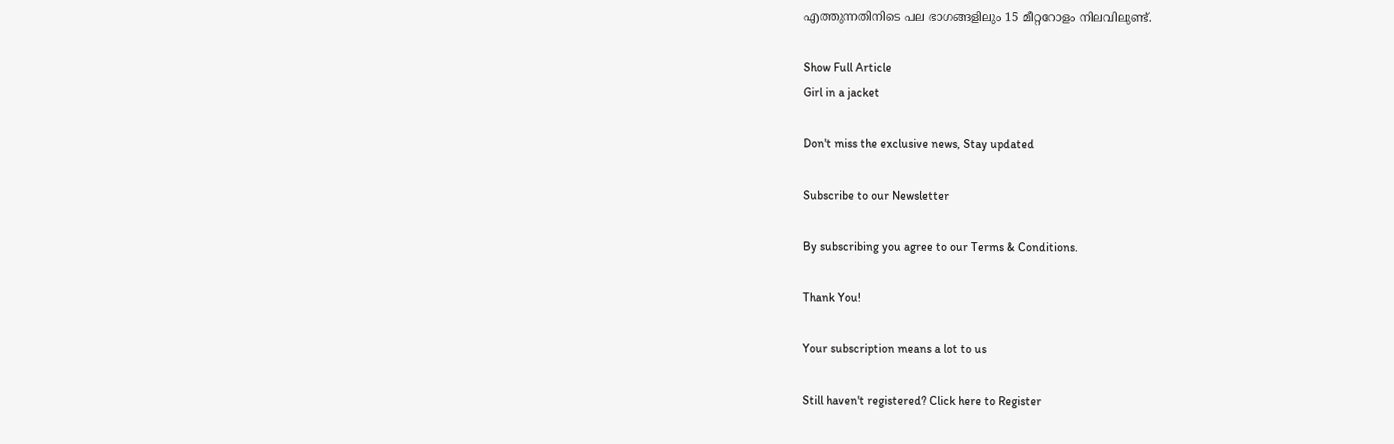എത്തുന്നതിനിടെ പല ഭാഗങ്ങളിലും 15 മീറ്ററോളം നിലവിലുണ്ട്.

Show Full Article
Girl in a jacket

Don't miss the exclusive news, Stay updated

Subscribe to our Newsletter

By subscribing you agree to our Terms & Conditions.

Thank You!

Your subscription means a lot to us

Still haven't registered? Click here to Register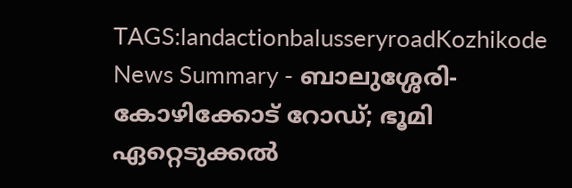TAGS:landactionbalusseryroadKozhikode
News Summary - ബാലുശ്ശേരി-കോഴിക്കോട് റോഡ്; ഭൂമി ഏറ്റെടുക്കൽ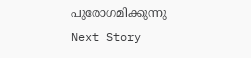പുരോഗമിക്കുന്നു
Next Story